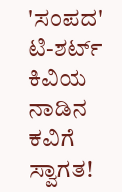'ಸಂಪದ' ಟಿ-ಶರ್ಟ್
ಕಿವಿಯ ನಾಡಿನ ಕವಿಗೆ ಸ್ವಾಗತ!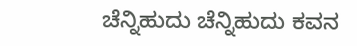ಚೆನ್ನಿಹುದು ಚೆನ್ನಿಹುದು ಕವನ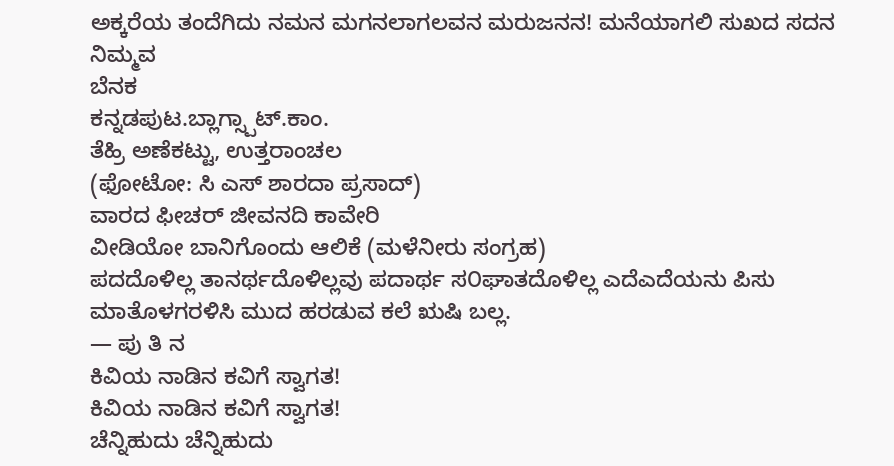ಅಕ್ಕರೆಯ ತಂದೆಗಿದು ನಮನ ಮಗನಲಾಗಲವನ ಮರುಜನನ! ಮನೆಯಾಗಲಿ ಸುಖದ ಸದನ
ನಿಮ್ಮವ
ಬೆನಕ
ಕನ್ನಡಪುಟ.ಬ್ಲಾಗ್ಸ್ಪಾಟ್.ಕಾಂ.
ತೆಹ್ರಿ ಅಣೆಕಟ್ಟು, ಉತ್ತರಾಂಚಲ
(ಫೋಟೋ: ಸಿ ಎಸ್ ಶಾರದಾ ಪ್ರಸಾದ್)
ವಾರದ ಫೀಚರ್ ಜೀವನದಿ ಕಾವೇರಿ
ವೀಡಿಯೋ ಬಾನಿಗೊಂದು ಆಲಿಕೆ (ಮಳೆನೀರು ಸಂಗ್ರಹ)
ಪದದೊಳಿಲ್ಲ ತಾನರ್ಥದೊಳಿಲ್ಲವು ಪದಾರ್ಥ ಸ೦ಘಾತದೊಳಿಲ್ಲ ಎದೆಎದೆಯನು ಪಿಸು ಮಾತೊಳಗರಳಿಸಿ ಮುದ ಹರಡುವ ಕಲೆ ಋಷಿ ಬಲ್ಲ.
— ಪು ತಿ ನ
ಕಿವಿಯ ನಾಡಿನ ಕವಿಗೆ ಸ್ವಾಗತ!
ಕಿವಿಯ ನಾಡಿನ ಕವಿಗೆ ಸ್ವಾಗತ!
ಚೆನ್ನಿಹುದು ಚೆನ್ನಿಹುದು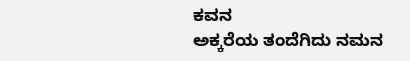ಕವನ
ಅಕ್ಕರೆಯ ತಂದೆಗಿದು ನಮನ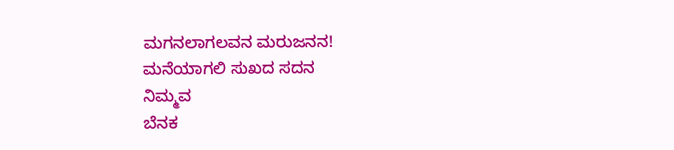ಮಗನಲಾಗಲವನ ಮರುಜನನ!
ಮನೆಯಾಗಲಿ ಸುಖದ ಸದನ
ನಿಮ್ಮವ
ಬೆನಕ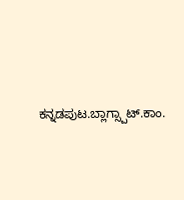ಕನ್ನಡಪುಟ.ಬ್ಲಾಗ್ಸ್ಪಾಟ್.ಕಾಂ.